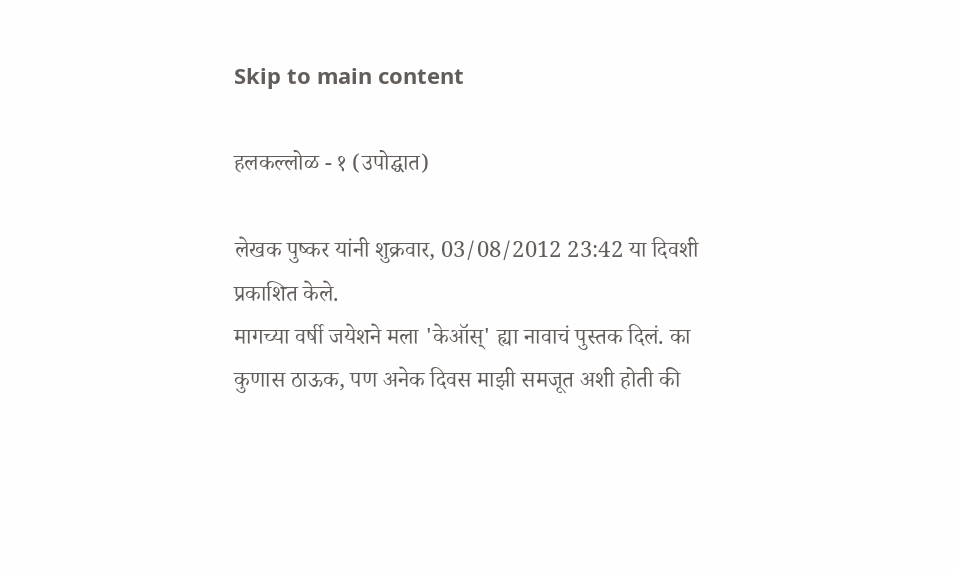Skip to main content

हलकल्लोळ - १ (उपोद्घात)

लेखक पुष्कर यांनी शुक्रवार, 03/08/2012 23:42 या दिवशी प्रकाशित केले.
मागच्या वर्षी जयेशने मला 'केऑस्' ह्या नावाचं पुस्तक दिलं. का कुणास ठाऊक, पण अनेक दिवस माझी समजूत अशी होती की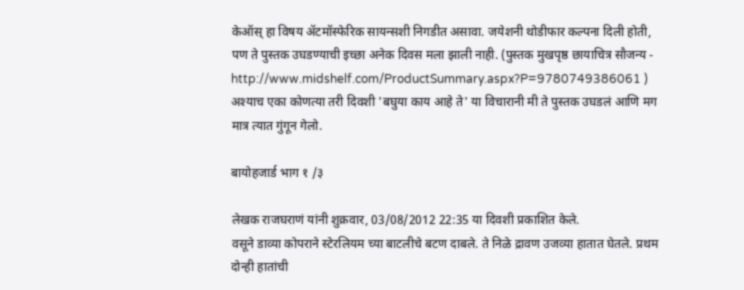केऑस् हा विषय अ‍ॅटमॉस्फेरिक सायन्सशी निगडीत असावा. जयेशनी थोडीफार कल्पना दिली होती, पण ते पुस्तक उघडण्याची इच्छा अनेक दिवस मला झाली नाही. (पुस्तक मुखपृष्ठ छायाचित्र सौजन्य -  http://www.midshelf.com/ProductSummary.aspx?P=9780749386061 ) अश्याच एका कोणत्या तरी दिवशी 'बघुया काय आहे ते' या विचारानी मी ते पुस्तक उघडलं आणि मग मात्र त्यात गुंगून गेलो.

बायोहजार्ड भाग १ /३

लेखक राजघराणं यांनी शुक्रवार, 03/08/2012 22:35 या दिवशी प्रकाशित केले.
वसूने डाव्या कोपराने स्टेरलियम च्या बाटलीचे बटण दाबले. ते निळे द्रावण उजव्या हातात घेतले. प्रथम दोन्ही हातांची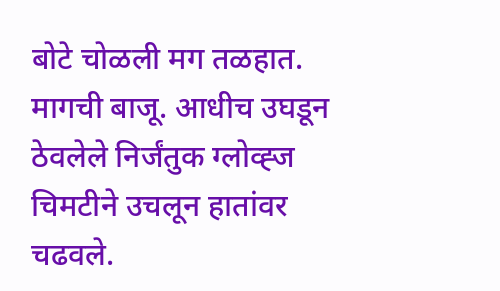बोटे चोळली मग तळहात. मागची बाजू. आधीच उघडून ठेवलेले निर्जंतुक ग्लोव्ह्ज चिमटीने उचलून हातांवर चढवले.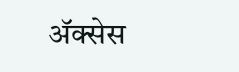अ‍ॅक्सेस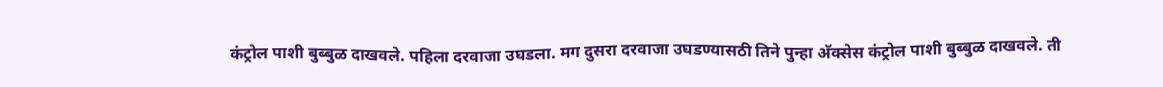कंट्रोल पाशी बुब्बुळ दाखवले. पहिला दरवाजा उघडला. मग दुसरा दरवाजा उघडण्यासठी तिने पुन्हा अ‍ॅक्सेस कंट्रोल पाशी बुब्बुळ दाखवले. ती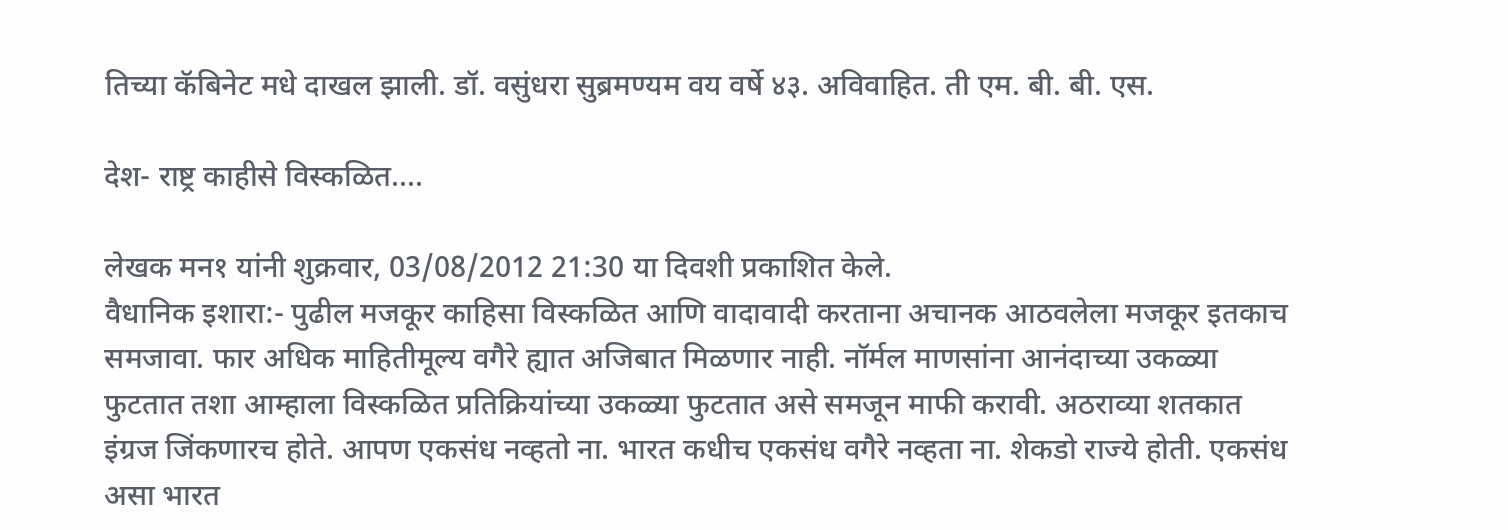तिच्या कॅबिनेट मधे दाखल झाली. डॉ. वसुंधरा सुब्रमण्यम वय वर्षे ४३. अविवाहित. ती एम. बी. बी. एस.

देश- राष्ट्र काहीसे विस्कळित....

लेखक मन१ यांनी शुक्रवार, 03/08/2012 21:30 या दिवशी प्रकाशित केले.
वैधानिक इशारा:- पुढील मजकूर काहिसा विस्कळित आणि वादावादी करताना अचानक आठवलेला मजकूर इतकाच समजावा. फार अधिक माहितीमूल्य वगैरे ह्यात अजिबात मिळणार नाही. नॉर्मल माणसांना आनंदाच्या उकळ्या फुटतात तशा आम्हाला विस्कळित प्रतिक्रियांच्या उकळ्या फुटतात असे समजून माफी करावी. अठराव्या शतकात इंग्रज जिंकणारच होते. आपण एकसंध नव्हतो ना. भारत कधीच एकसंध वगैरे नव्हता ना. शेकडो राज्ये होती. एकसंध असा भारत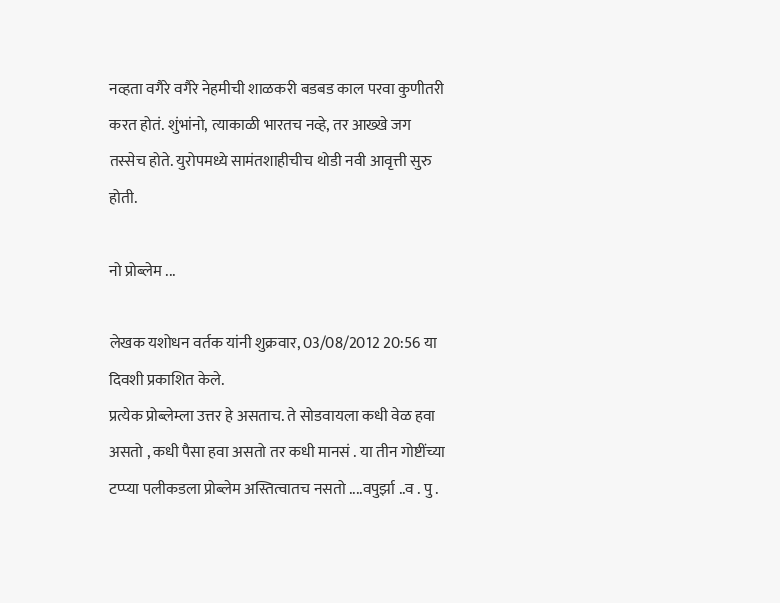नव्हता वगैरे वगैरे नेहमीची शाळकरी बडबड काल परवा कुणीतरी करत होतं. शुंभांनो, त्याकाळी भारतच नव्हे, तर आख्खे जग तस्सेच होते. युरोपमध्ये सामंतशाहीचीच थोडी नवी आवृत्ती सुरु होती.

नो प्रोब्लेम ...

लेखक यशोधन वर्तक यांनी शुक्रवार, 03/08/2012 20:56 या दिवशी प्रकाशित केले.
प्रत्येक प्रोब्लेम्ला उत्तर हे असताच. ते सोडवायला कधी वेळ हवा असतो , कधी पैसा हवा असतो तर कधी मानसं . या तीन गोष्टींच्या टप्प्या पलीकडला प्रोब्लेम अस्तित्वातच नसतो ....वपुर्झा ..व . पु .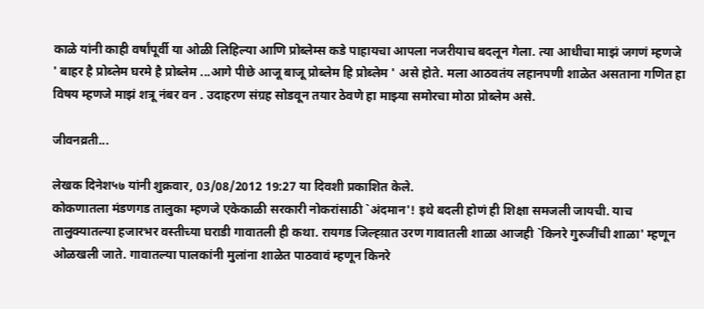काळे यांनी काही वर्षांपूर्वी या ओळी लिहिल्या आणि प्रोब्लेम्स कडे पाहायचा आपला नजरीयाच बदलून गेला. त्या आधीचा माझं जगणं म्हणजे ' बाहर है प्रोब्लेम घरमे है प्रोब्लेम ...आगे पीछे आजू बाजू प्रोब्लेम हि प्रोब्लेम ' असे होते. मला आठवतंय लहानपणी शाळेत असताना गणित हा विषय म्हणजे माझं शत्रू नंबर वन . उदाहरण संग्रह सोडवून तयार ठेवणे हा माझ्या समोरचा मोठा प्रोब्लेम असे.

जीवनव्रती...

लेखक दिनेश५७ यांनी शुक्रवार, 03/08/2012 19:27 या दिवशी प्रकाशित केले.
कोकणातला मंडणगड तालुका म्हणजे एकेकाळी सरकारी नोकरांसाठी `अंदमान'! इथे बदली होणं ही शिक्षा समजली जायची. याच तालुक्यातल्या हजारभर वस्तीच्या घराडी गावातली ही कथा. रायगड जिल्ह्य़ात उरण गावातली शाळा आजही `किनरे गुरुजींची शाळा' म्हणून ओळखली जाते. गावातल्या पालकांनी मुलांना शाळेत पाठवावं म्हणून किनरे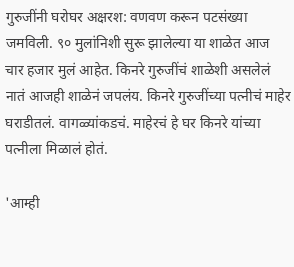गुरुजींनी घरोघर अक्षरश: वणवण करून पटसंख्या जमविली. ९० मुलांनिशी सुरू झालेल्या या शाळेत आज चार हजार मुलं आहेत. किनरे गुरुजींचं शाळेशी असलेलं नातं आजही शाळेनं जपलंय. किनरे गुरुजींच्या पत्नीचं माहेर घराडीतलं. वागळ्यांकडचं. माहेरचं हे घर किनरे यांच्या पत्नीला मिळालं होतं.

'आम्ही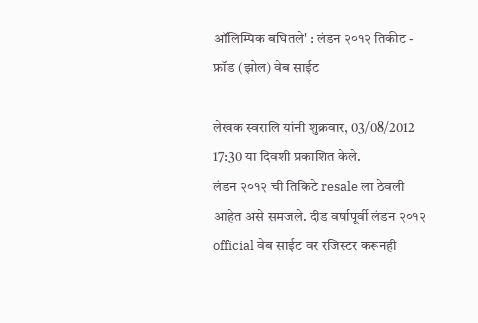ऑलिम्पिक बघितले' : लंडन २०१२ तिकीट - फ्रॉड (झोल) वेब साईट

लेखक स्वरालि यांनी शुक्रवार, 03/08/2012 17:30 या दिवशी प्रकाशित केले.
लंडन २०१२ ची तिकिटे resale ला ठेवली आहेत असे समजले. दीड वर्षापूर्वी लंडन २०१२ official वेब साईट वर रजिस्टर करूनही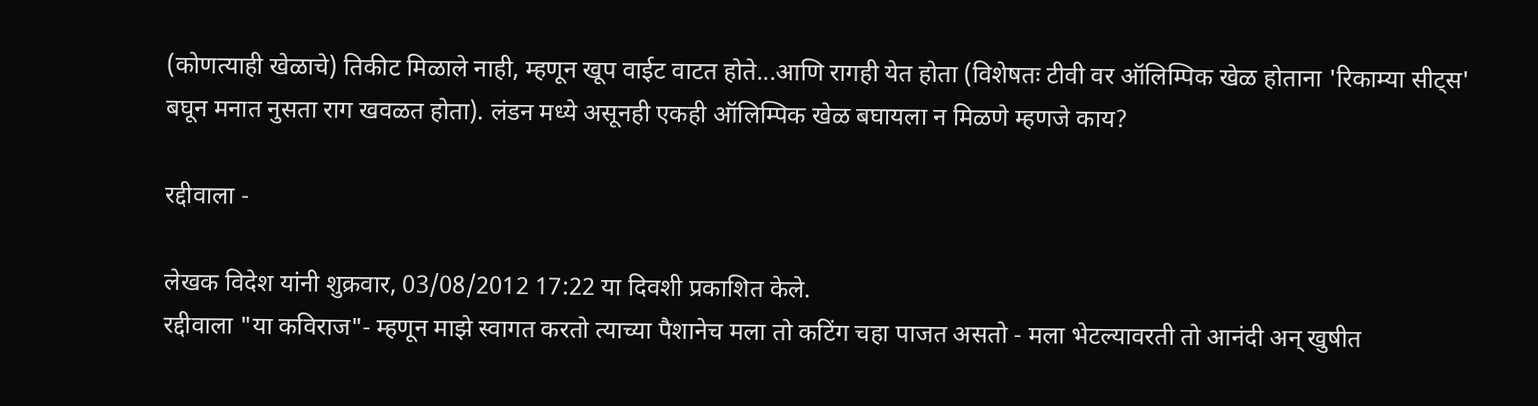(कोणत्याही खेळाचे) तिकीट मिळाले नाही, म्हणून खूप वाईट वाटत होते...आणि रागही येत होता (विशेषतः टीवी वर ऑलिम्पिक खेळ होताना 'रिकाम्या सीट्स' बघून मनात नुसता राग खवळत होता). लंडन मध्ये असूनही एकही ऑलिम्पिक खेळ बघायला न मिळणे म्हणजे काय?

रद्दीवाला -

लेखक विदेश यांनी शुक्रवार, 03/08/2012 17:22 या दिवशी प्रकाशित केले.
रद्दीवाला "या कविराज"- म्हणून माझे स्वागत करतो त्याच्या पैशानेच मला तो कटिंग चहा पाजत असतो - मला भेटल्यावरती तो आनंदी अन् खुषीत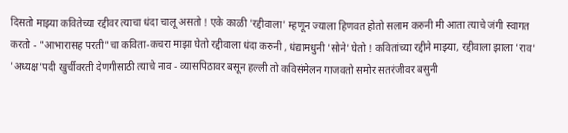दिसतो माझ्या कवितेच्या रद्दीवर त्याचा धंदा चालू असतो ! एके काळी 'रद्दीवाला' म्हणून ज्याला हिणवत होतो सलाम करुनी मी आता त्याचे जंगी स्वागत करतो - "आभारासह परती"चा कविता-कचरा माझा घेतो रद्दीवाला धंदा करुनी , धंद्यामधुनी 'सोने' घेतो ! कवितांच्या रद्दीने माझ्या, रद्दीवाला झाला 'राव' 'अध्यक्ष'पदी खुर्चीवरती देणगीसाठी त्याचे नाव - व्यासपिठावर बसून हल्ली तो कविसंमेलन गाजवतो समोर सतरंजीवर बसुनी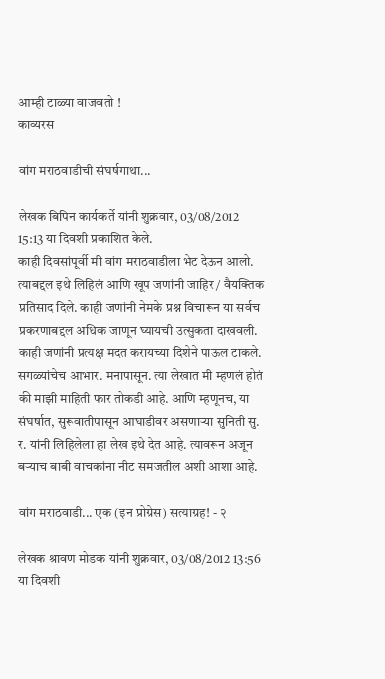आम्ही टाळ्या वाजवतो !
काव्यरस

वांग मराठवाडीची संघर्षगाथा...

लेखक बिपिन कार्यकर्ते यांनी शुक्रवार, 03/08/2012 15:13 या दिवशी प्रकाशित केले.
काही दिवसांपूर्वी मी वांग मराठवाडीला भेट देऊन आलो. त्याबद्दल इथे लिहिलं आणि खूप जणांनी जाहिर / वैयक्तिक प्रतिसाद दिले. काही जणांनी नेमके प्रश्न विचारून या सर्वच प्रकरणाबद्दल अधिक जाणून घ्यायची उत्सुकता दाखवली. काही जणांनी प्रत्यक्ष मदत करायच्या दिशेने पाऊल टाकले. सगळ्यांचेच आभार. मनापासून. त्या लेखात मी म्हणलं होतं की माझी माहिती फार तोकडी आहे. आणि म्हणूनच, या संघर्षात, सुरूवातीपासून आघाडीवर असणार्‍या सुनिती सु. र. यांनी लिहिलेला हा लेख इथे देत आहे. त्यावरून अजून बर्‍याच बाबी वाचकांना नीट समजतील अशी आशा आहे.

वांग मराठवाडी... एक (इन प्रोग्रेस) सत्याग्रह! - २

लेखक श्रावण मोडक यांनी शुक्रवार, 03/08/2012 13:56 या दिवशी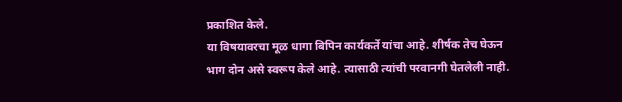प्रकाशित केले.
या विषयावरचा मूळ धागा बिपिन कार्यकर्ते यांचा आहे. शीर्षक तेच घेऊन भाग दोन असे स्वरूप केले आहे. त्यासाठी त्यांची परवानगी घेतलेली नाही.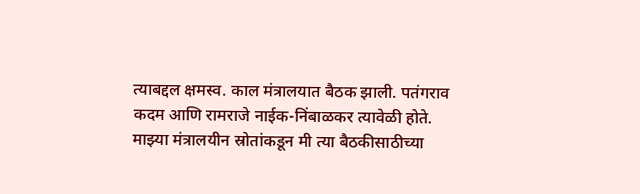त्याबद्दल क्षमस्व. काल मंत्रालयात बैठक झाली. पतंगराव कदम आणि रामराजे नाईक-निंबाळकर त्यावेळी होते. माझ्या मंत्रालयीन स्रोतांकडून मी त्या बैठकीसाठीच्या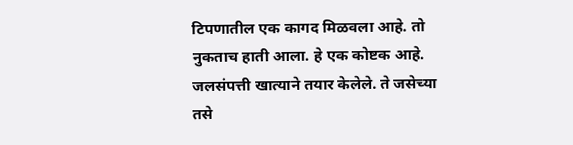टिपणातील एक कागद मिळवला आहे. तो नुकताच हाती आला. हे एक कोष्टक आहे. जलसंपत्ती खात्याने तयार केलेले. ते जसेच्या तसे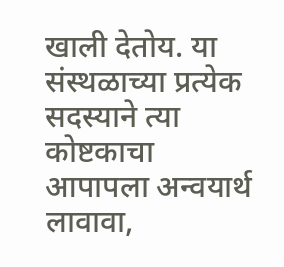खाली देतोय. या संस्थळाच्या प्रत्येक सदस्याने त्या कोष्टकाचा आपापला अन्वयार्थ लावावा,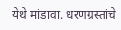येथे मांडावा. धरणग्रस्तांचे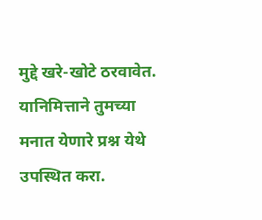मुद्दे खरे-खोटे ठरवावेत. यानिमित्ताने तुमच्या मनात येणारे प्रश्न येथे उपस्थित करा.